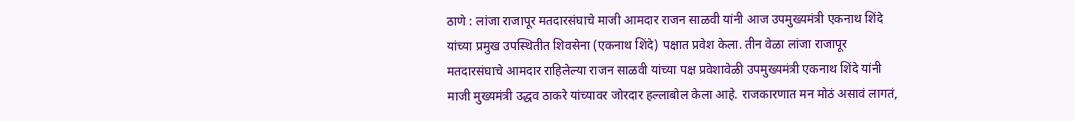ठाणे : लांजा राजापूर मतदारसंघाचे माजी आमदार राजन साळवी यांनी आज उपमुख्यमंत्री एकनाथ शिंदे यांच्या प्रमुख उपस्थितीत शिवसेना (एकनाथ शिंदे) पक्षात प्रवेश केला. तीन वेळा लांजा राजापूर मतदारसंघाचे आमदार राहिलेल्या राजन साळवी यांच्या पक्ष प्रवेशावेळी उपमुख्यमंत्री एकनाथ शिंदे यांनी माजी मुख्यमंत्री उद्धव ठाकरे यांच्यावर जोरदार हल्लाबोल केला आहे. राजकारणात मन मोठं असावं लागतं,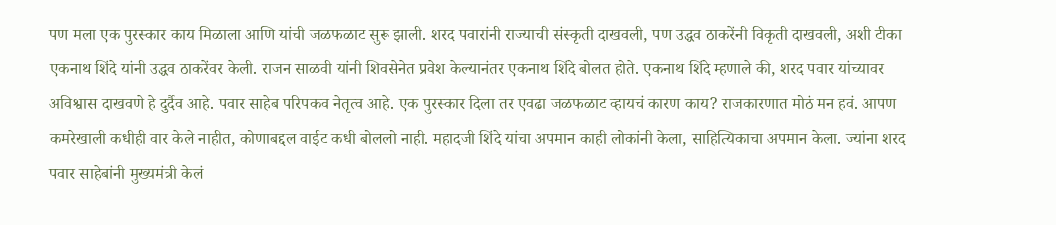पण मला एक पुरस्कार काय मिळाला आणि यांची जळफळाट सुरू झाली. शरद पवारांनी राज्याची संस्कृती दाखवली, पण उद्धव ठाकरेंनी विकृती दाखवली, अशी टीका एकनाथ शिंदे यांनी उद्धव ठाकरेंवर केली. राजन साळवी यांनी शिवसेनेत प्रवेश केल्यानंतर एकनाथ शिंदे बोलत होते. एकनाथ शिंदे म्हणाले की, शरद पवार यांच्यावर अविश्वास दाखवणे हे दुर्दैव आहे. पवार साहेब परिपकव नेतृत्व आहे. एक पुरस्कार दिला तर एवढा जळफळाट व्हायचं कारण काय? राजकारणात मोठं मन हवं. आपण कमरेखाली कधीही वार केले नाहीत, कोणाबद्दल वाईट कधी बोललो नाही. महादजी शिंदे यांचा अपमान काही लोकांनी केला, साहित्यिकाचा अपमान केला. ज्यांना शरद पवार साहेबांनी मुख्यमंत्री केलं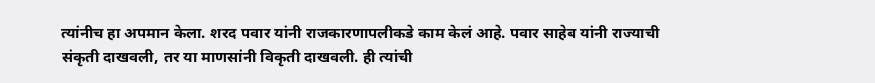त्यांनीच हा अपमान केला. शरद पवार यांनी राजकारणापलीकडे काम केलं आहे. पवार साहेब यांनी राज्याची संकृती दाखवली, तर या माणसांनी विकृती दाखवली. ही त्यांची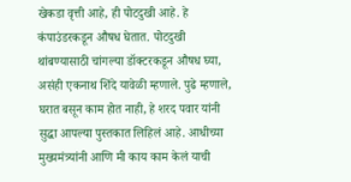खेकडा वृत्ती आहे, ही पोटदुखी आहे. हे कंपाउंडरकडून औषध घेतात. पोटदुखी थांबण्यासाठी चांगल्या डॉक्टरकडून औषध घ्या, असंही एकनाथ शिंदे यावेळी म्हणाले. पुढे म्हणाले, घरात बसून काम होत नाही, हे शरद पवार यांनी सुद्धा आपल्या पुस्तकात लिहिलं आहे. आधीच्या मुख्यमंत्र्यांनी आणि मी काय काम केलं याची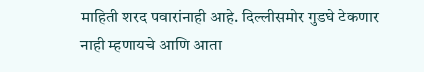माहिती शरद पवारांनाही आहे. दिल्लीसमोर गुडघे टेकणार नाही म्हणायचे आणि आता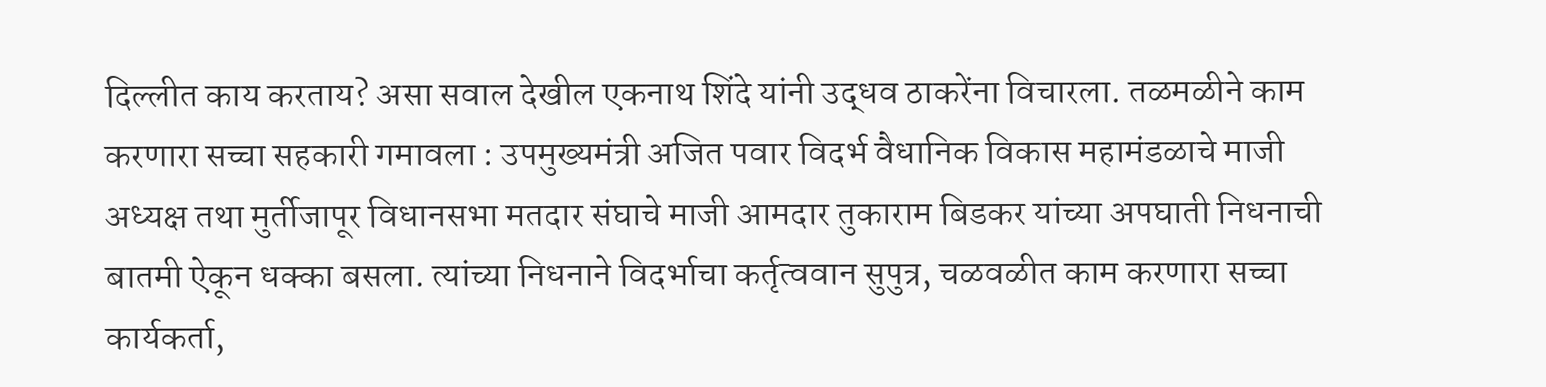दिल्लीत काय करताय? असा सवाल देखील एकनाथ शिंदे यांनी उद्धव ठाकरेंना विचारला. तळमळीने काम करणारा सच्चा सहकारी गमावला : उपमुख्यमंत्री अजित पवार विदर्भ वैधानिक विकास महामंडळाचे माजी अध्यक्ष तथा मुर्तीजापूर विधानसभा मतदार संघाचे माजी आमदार तुकाराम बिडकर यांच्या अपघाती निधनाची बातमी ऐकून धक्का बसला. त्यांच्या निधनाने विदर्भाचा कर्तृत्ववान सुपुत्र, चळवळीत काम करणारा सच्चा कार्यकर्ता,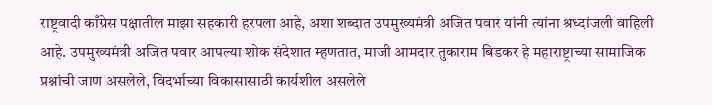राष्ट्रवादी काँग्रेस पक्षातील माझा सहकारी हरपला आहे, अशा शब्दात उपमुख्यमंत्री अजित पवार यांनी त्यांना श्रध्दांजली वाहिली आहे. उपमुख्यमंत्री अजित पवार आपल्या शोक संदेशात म्हणतात, माजी आमदार तुकाराम बिडकर हे महाराष्ट्राच्या सामाजिक प्रश्नांची जाण असलेले, विदर्भाच्या विकासासाठी कार्यशील असलेले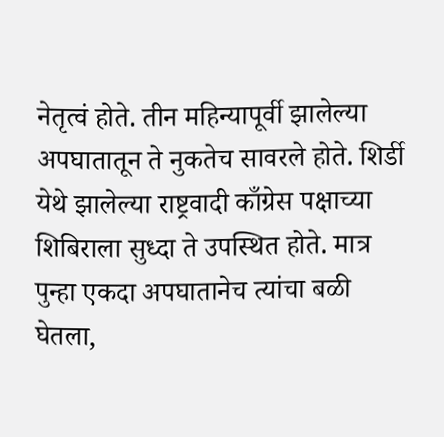नेतृत्वं होते. तीन महिन्यापूर्वी झालेल्या अपघातातून ते नुकतेच सावरले होते. शिर्डी येथे झालेल्या राष्ट्रवादी काँग्रेस पक्षाच्या शिबिराला सुध्दा ते उपस्थित होते. मात्र पुन्हा एकदा अपघातानेच त्यांचा बळी घेतला,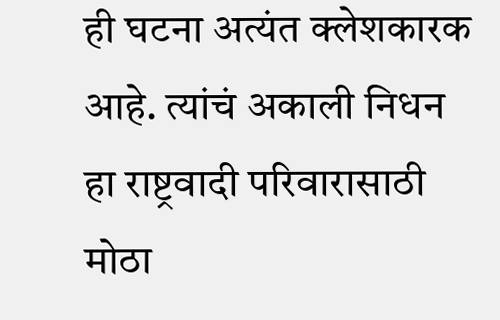ही घटना अत्यंत क्लेशकारक आहे. त्यांचं अकाली निधन हा राष्ट्रवादी परिवारासाठी मोठा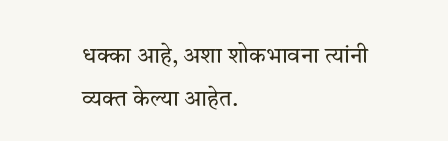धक्का आहे, अशा शोकभावना त्यांनी व्यक्त केल्या आहेत.